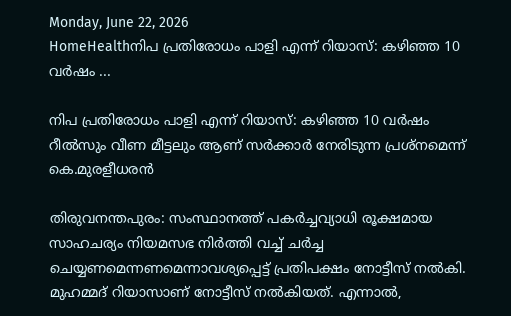Monday, June 22, 2026
HomeHealthനിപ പ്രതിരോധം പാളി എന്ന് റിയാസ്: കഴിഞ്ഞ 10 വർഷം ...

നിപ പ്രതിരോധം പാളി എന്ന് റിയാസ്: കഴിഞ്ഞ 10 വർഷം റീൽസും വീണ മീട്ടലും ആണ് സർക്കാർ നേരിടുന്ന പ്രശ്നമെന്ന് കെ.മുരളീധരൻ

തിരുവനന്തപുരം: സംസ്ഥാനത്ത് പകർച്ചവ്യാധി രൂക്ഷമായ സാഹചര്യം നിയമസഭ നിർത്തി വച്ച് ചർച്ച ചെയ്യണമെന്നണമെന്നാവശ്യപ്പെട്ട് പ്രതിപക്ഷം നോട്ടീസ് നൽകി. മുഹമ്മദ് റിയാസാണ് നോട്ടീസ് നൽകിയത്. എന്നാൽ,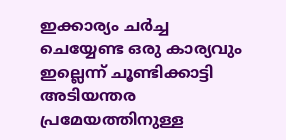ഇക്കാര്യം ചർച്ച ചെയ്യേണ്ട ഒരു കാര്യവും ഇല്ലെന്ന് ചൂണ്ടിക്കാട്ടി അടിയന്തര പ്രമേയത്തിനുള്ള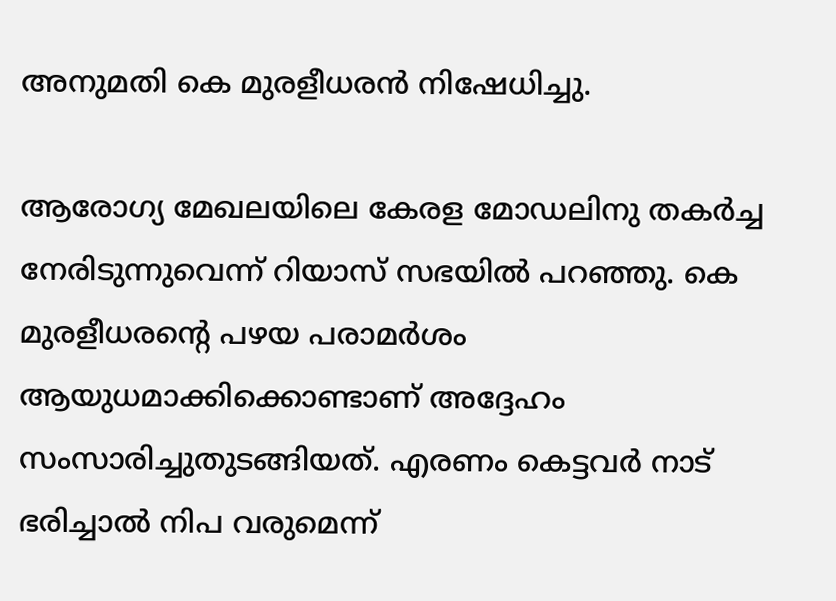അനുമതി കെ മുരളീധരൻ നിഷേധിച്ചു.

ആരോഗ്യ മേഖലയിലെ കേരള മോഡലിനു തകർച്ച നേരിടുന്നുവെന്ന് റിയാസ് സഭയിൽ പറ‍ഞ്ഞു. കെ മുരളീധരൻ്റെ പഴയ പരാമർശം ആയുധമാക്കിക്കൊണ്ടാണ് അദ്ദേഹം സംസാരിച്ചുതുടങ്ങിയത്. എരണം കെട്ടവർ നാട് ഭരിച്ചാൽ നിപ വരുമെന്ന്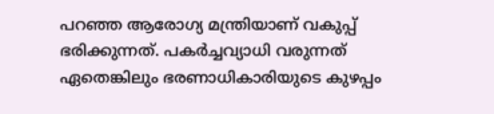പറഞ്ഞ ആരോഗ്യ മന്ത്രിയാണ് വകുപ്പ് ഭരിക്കുന്നത്. പകർച്ചവ്യാധി വരുന്നത് ഏതെങ്കിലും ഭരണാധികാരിയുടെ കുഴപ്പം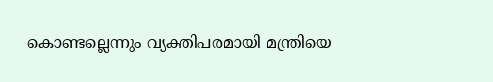കൊണ്ടല്ലെന്നും വ്യക്തിപരമായി മന്ത്രിയെ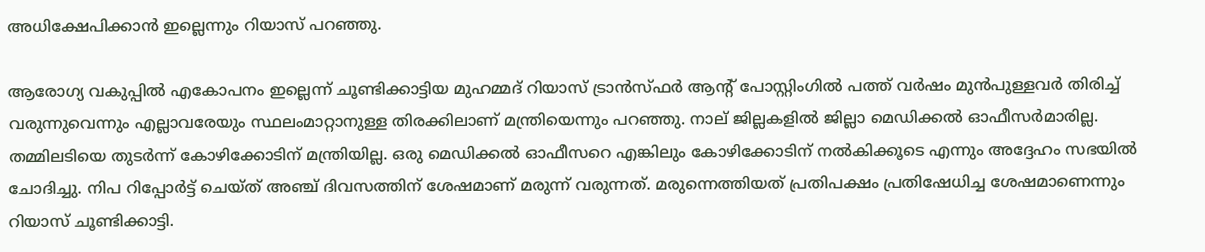അധിക്ഷേപിക്കാൻ ഇല്ലെന്നും റിയാസ് പറഞ്ഞു.

ആരോഗ്യ വകുപ്പിൽ എകോപനം ഇല്ലെന്ന് ചൂണ്ടിക്കാട്ടിയ മുഹമ്മദ് റിയാസ് ട്രാൻസ്ഫർ ആന്റ് പോസ്റ്റിംഗിൽ പത്ത് വർഷം മുൻപുള്ളവർ തിരിച്ച് വരുന്നുവെന്നും എല്ലാവരേയും സ്ഥലംമാറ്റാനുള്ള തിരക്കിലാണ് മന്ത്രിയെന്നും പറഞ്ഞു. നാല് ജില്ലകളിൽ ജില്ലാ മെഡിക്കൽ ഓഫീസർമാരില്ല. തമ്മിലടിയെ തുടർന്ന് കോഴിക്കോടിന് മന്ത്രിയില്ല. ഒരു മെഡിക്കൽ ഓഫീസറെ എങ്കിലും കോഴിക്കോടിന് നൽകിക്കൂടെ എന്നും അദ്ദേഹം സഭയിൽ ചോദിച്ചു. നിപ റിപ്പോർട്ട് ചെയ്ത് അഞ്ച് ദിവസത്തിന് ശേഷമാണ് മരുന്ന് വരുന്നത്. മരുന്നെത്തിയത് പ്രതിപക്ഷം പ്രതിഷേധിച്ച ശേഷമാണെന്നും റിയാസ് ചൂണ്ടിക്കാട്ടി.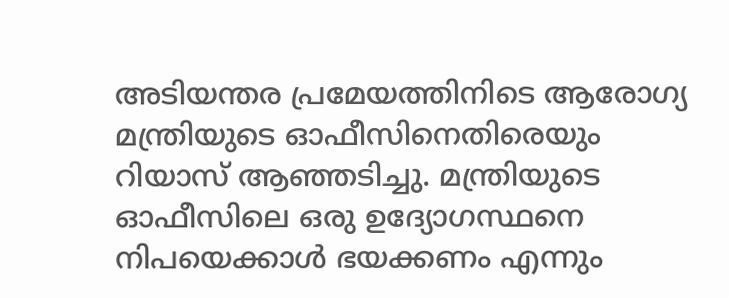അടിയന്തര പ്രമേയത്തിനിടെ ആരോഗ്യ മന്ത്രിയുടെ ഓഫീസിനെതിരെയും റിയാസ് ആഞ്ഞടിച്ചു. മന്ത്രിയുടെ ഓഫീസിലെ ഒരു ഉദ്യോഗസ്ഥനെ നിപയെക്കാൾ ഭയക്കണം എന്നും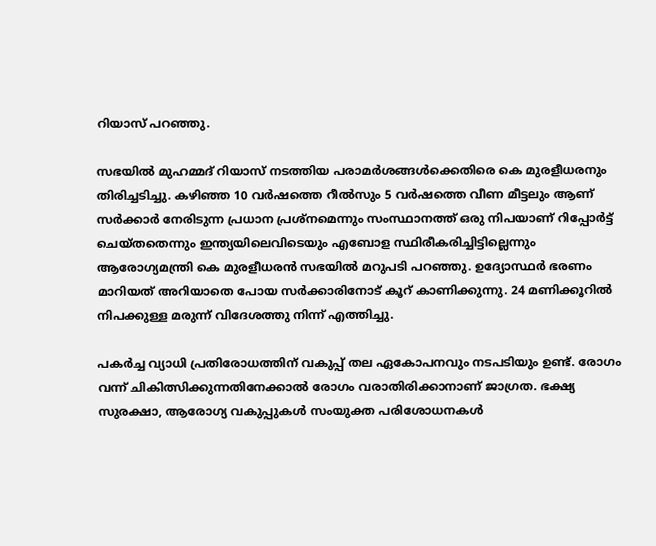റിയാസ് പറഞ്ഞു.

സഭയിൽ മുഹമ്മദ് റിയാസ് നടത്തിയ പരാമർശങ്ങൾക്കെതിരെ കെ മുരളീധരനും തിരിച്ചടിച്ചു. കഴിഞ്ഞ 10 വർഷത്തെ റീൽസും 5 വർഷത്തെ വീണ മീട്ടലും ആണ് സർക്കാർ നേരിടുന്ന പ്രധാന പ്രശ്നമെന്നും സംസ്ഥാനത്ത് ഒരു നിപയാണ് റിപ്പോർട്ട് ചെയ്തതെന്നും ഇന്ത്യയിലെവിടെയും എബോള സ്ഥിരീകരിച്ചിട്ടില്ലെന്നും ആരോഗ്യമന്ത്രി കെ മുരളീധരൻ സഭയിൽ മറുപടി പറഞ്ഞു. ഉദ്യോസ്ഥർ ഭരണം മാറിയത് അറിയാതെ പോയ സർക്കാരിനോട് കൂറ് കാണിക്കുന്നു. 24 മണിക്കൂറിൽ നിപക്കുള്ള മരുന്ന് വിദേശത്തു നിന്ന് എത്തിച്ചു.

പകർച്ച വ്യാധി പ്രതിരോധത്തിന് വകുപ്പ് തല ഏകോപനവും നടപടിയും ഉണ്ട്. രോഗം വന്ന് ചികിത്സിക്കുന്നതിനേക്കാൽ രോഗം വരാതിരിക്കാനാണ് ജാഗ്രത. ഭക്ഷ്യ സുരക്ഷാ, ആരോഗ്യ വകുപ്പുകൾ സംയുക്ത പരിശോധനകൾ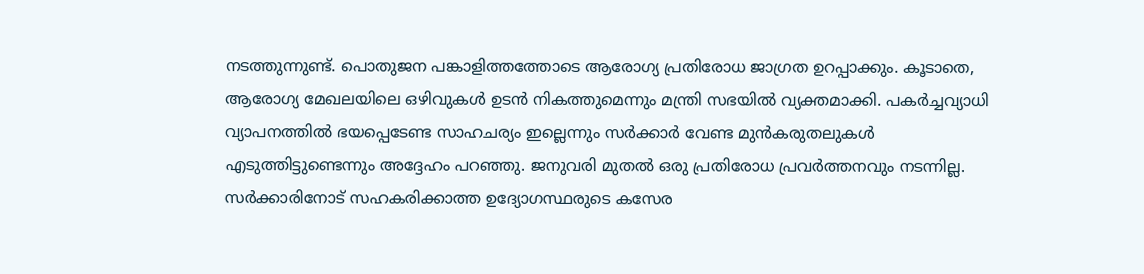നടത്തുന്നുണ്ട്. പൊതുജന പങ്കാളിത്തത്തോടെ ആരോഗ്യ പ്രതിരോധ ജാഗ്രത ഉറപ്പാക്കും. കൂടാതെ, ആരോഗ്യ മേഖലയിലെ ഒഴിവുകൾ ഉടൻ നികത്തുമെന്നും മന്ത്രി സഭയിൽ വ്യക്തമാക്കി. പകർച്ചവ്യാധി വ്യാപനത്തിൽ ഭയപ്പെടേണ്ട സാഹചര്യം ഇല്ലെന്നും സർക്കാർ വേണ്ട മുൻകരുതലുകൾ എടുത്തിട്ടുണ്ടെന്നും അദ്ദേഹം പറഞ്ഞു. ജനുവരി മുതൽ ഒരു പ്രതിരോധ പ്രവർത്തനവും നടന്നില്ല. സർക്കാരിനോട്‌ സഹകരിക്കാത്ത ഉദ്യോഗസ്ഥരുടെ കസേര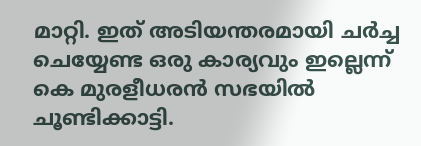മാറ്റി. ഇത് അടിയന്തരമായി ചർച്ച ചെയ്യേണ്ട ഒരു കാര്യവും ഇല്ലെന്ന് കെ മുരളീധരൻ സഭയിൽ ചൂണ്ടിക്കാട്ടി.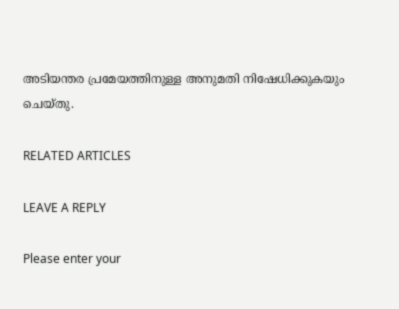അടിയന്തര പ്രമേയത്തിനുള്ള അനുമതി നിഷേധിക്കുകയും ചെയ്തു.

RELATED ARTICLES

LEAVE A REPLY

Please enter your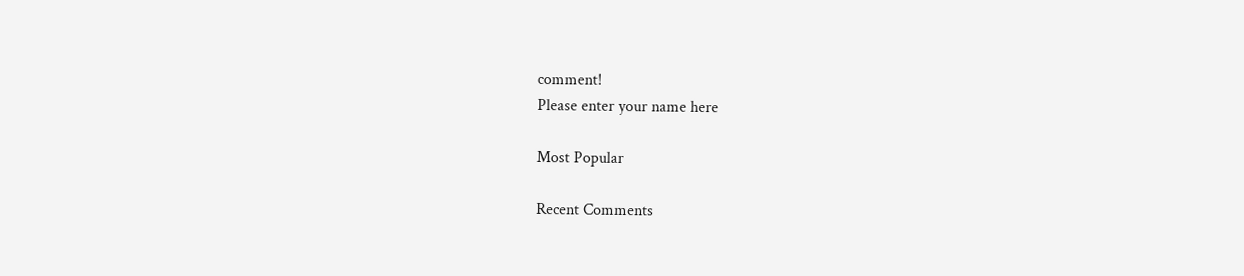comment!
Please enter your name here

Most Popular

Recent Comments